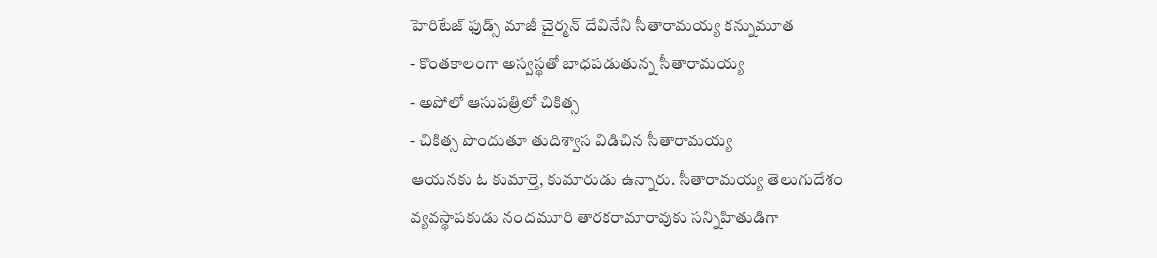హెరిటేజ్ ఫుడ్స్ మాజీ చైర్మన్ దేవినేని సీతారామయ్య కన్నుమూత
- కొంతకాలంగా అస్వస్థతో బాధపడుతున్న సీతారామయ్య
- అపోలో ఆసుపత్రిలో చికిత్స
- చికిత్స పొందుతూ తుదిశ్వాస విడిచిన సీతారామయ్య
ఆయనకు ఓ కుమార్తె, కుమారుడు ఉన్నారు. సీతారామయ్య తెలుగుదేశం వ్యవస్థాపకుడు నందమూరి తారకరామారావుకు సన్నిహితుడిగా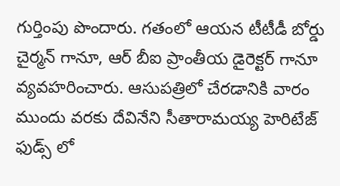గుర్తింపు పొందారు. గతంలో ఆయన టీటీడీ బోర్డు చైర్మన్ గానూ, ఆర్ బీఐ ప్రాంతీయ డైరెక్టర్ గానూ వ్యవహరించారు. ఆసుపత్రిలో చేరడానికి వారం ముందు వరకు దేవినేని సీతారామయ్య హెరిటేజ్ ఫుడ్స్ లో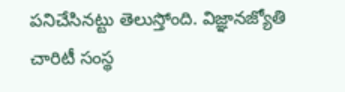పనిచేసినట్టు తెలుస్తోంది. విజ్ఞానజ్యోతి చారిటీ సంస్థ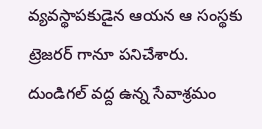వ్యవస్థాపకుడైన ఆయన ఆ సంస్థకు ట్రెజరర్ గానూ పనిచేశారు. దుండిగల్ వద్ద ఉన్న సేవాశ్రమం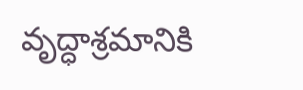వృద్ధాశ్రమానికి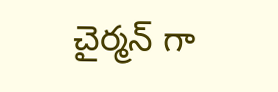చైర్మన్ గా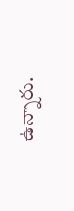ఉన్నారు.